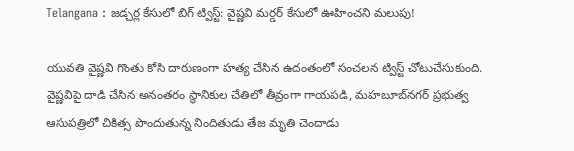Telangana : జడ్చర్ల కేసులో బిగ్ ట్విస్ట్: వైష్ణవి మర్డర్ కేసులో ఊహించని మలుపు!

యువతి వైష్ణవి గొంతు కోసి దారుణంగా హత్య చేసిన ఉదంతంలో సంచలన ట్విస్ట్ చోటుచేసుకుంది. వైష్ణవిపై దాడి చేసిన అనంతరం స్థానికుల చేతిలో తీవ్రంగా గాయపడి, మహబూబ్‌నగర్ ప్రభుత్వ ఆసుపత్రిలో చికిత్స పొందుతున్న నిందితుడు తేజ మృతి చెందాడు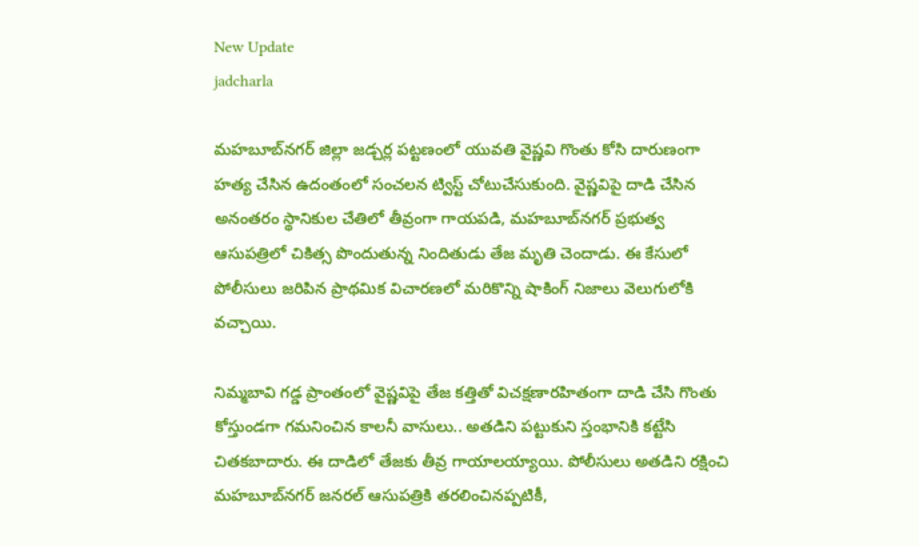New Update
jadcharla

మహబూబ్‌నగర్ జిల్లా జడ్చర్ల పట్టణంలో యువతి వైష్ణవి గొంతు కోసి దారుణంగా హత్య చేసిన ఉదంతంలో సంచలన ట్విస్ట్ చోటుచేసుకుంది. వైష్ణవిపై దాడి చేసిన అనంతరం స్థానికుల చేతిలో తీవ్రంగా గాయపడి, మహబూబ్‌నగర్ ప్రభుత్వ ఆసుపత్రిలో చికిత్స పొందుతున్న నిందితుడు తేజ మృతి చెందాడు. ఈ కేసులో పోలీసులు జరిపిన ప్రాథమిక విచారణలో మరికొన్ని షాకింగ్ నిజాలు వెలుగులోకి వచ్చాయి.

నిమ్మబావి గడ్డ ప్రాంతంలో వైష్ణవిపై తేజ కత్తితో విచక్షణారహితంగా దాడి చేసి గొంతు కోస్తుండగా గమనించిన కాలనీ వాసులు.. అతడిని పట్టుకుని స్తంభానికి కట్టేసి చితకబాదారు. ఈ దాడిలో తేజకు తీవ్ర గాయాలయ్యాయి. పోలీసులు అతడిని రక్షించి మహబూబ్‌నగర్ జనరల్ ఆసుపత్రికి తరలించినప్పటికీ,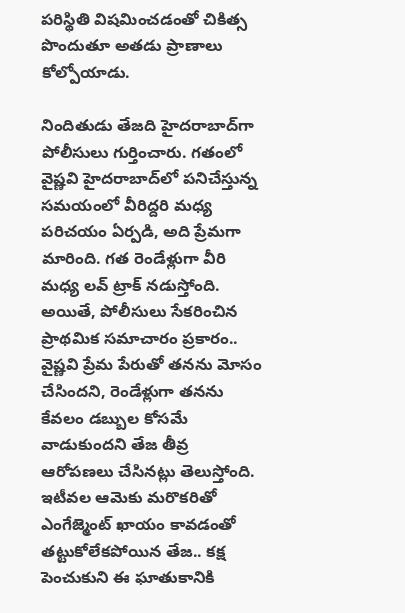పరిస్థితి విషమించడంతో చికిత్స పొందుతూ అతడు ప్రాణాలు కోల్పోయాడు.

నిందితుడు తేజది హైదరాబాద్‌గా పోలీసులు గుర్తించారు. గతంలో వైష్ణవి హైదరాబాద్‌లో పనిచేస్తున్న సమయంలో వీరిద్దరి మధ్య పరిచయం ఏర్పడి, అది ప్రేమగా మారింది. గత రెండేళ్లుగా వీరి మధ్య లవ్ ట్రాక్ నడుస్తోంది. అయితే, పోలీసులు సేకరించిన ప్రాథమిక సమాచారం ప్రకారం.. వైష్ణవి ప్రేమ పేరుతో తనను మోసం చేసిందని, రెండేళ్లుగా తనను కేవలం డబ్బుల కోసమే వాడుకుందని తేజ తీవ్ర ఆరోపణలు చేసినట్లు తెలుస్తోంది. ఇటీవల ఆమెకు మరొకరితో ఎంగేజ్మెంట్ ఖాయం కావడంతో తట్టుకోలేకపోయిన తేజ.. కక్ష పెంచుకుని ఈ ఘాతుకానికి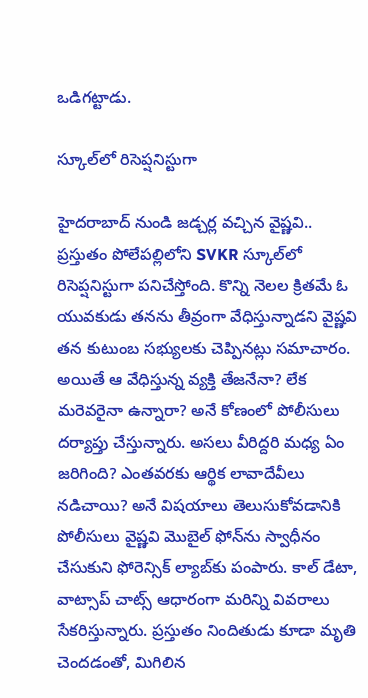ఒడిగట్టాడు.

స్కూల్‌లో రిసెప్షనిస్టుగా

హైదరాబాద్‌ నుండి జడ్చర్ల వచ్చిన వైష్ణవి.. ప్రస్తుతం పోలేపల్లిలోని SVKR స్కూల్‌లో రిసెప్షనిస్టుగా పనిచేస్తోంది. కొన్ని నెలల క్రితమే ఓ యువకుడు తనను తీవ్రంగా వేధిస్తున్నాడని వైష్ణవి తన కుటుంబ సభ్యులకు చెప్పినట్లు సమాచారం. అయితే ఆ వేధిస్తున్న వ్యక్తి తేజనేనా? లేక మరెవరైనా ఉన్నారా? అనే కోణంలో పోలీసులు దర్యాప్తు చేస్తున్నారు. అసలు వీరిద్దరి మధ్య ఏం జరిగింది? ఎంతవరకు ఆర్థిక లావాదేవీలు నడిచాయి? అనే విషయాలు తెలుసుకోవడానికి పోలీసులు వైష్ణవి మొబైల్ ఫోన్‌ను స్వాధీనం చేసుకుని ఫోరెన్సిక్ ల్యాబ్‌కు పంపారు. కాల్ డేటా, వాట్సాప్ చాట్స్ ఆధారంగా మరిన్ని వివరాలు సేకరిస్తున్నారు. ప్రస్తుతం నిందితుడు కూడా మృతి చెందడంతో, మిగిలిన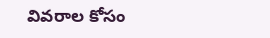వివరాల కోసం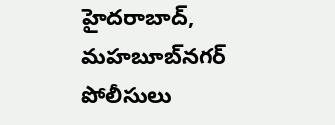హైదరాబాద్, మహబూబ్‌నగర్ పోలీసులు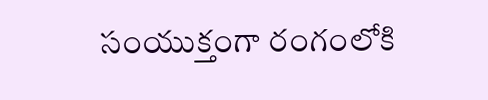సంయుక్తంగా రంగంలోకి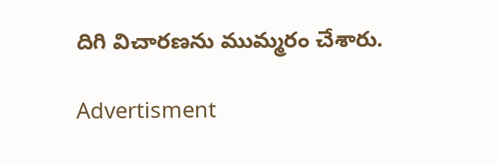దిగి విచారణను ముమ్మరం చేశారు.

Advertisment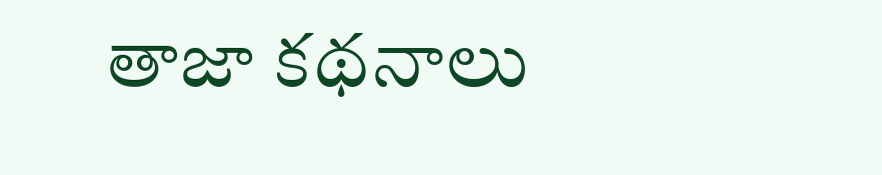తాజా కథనాలు